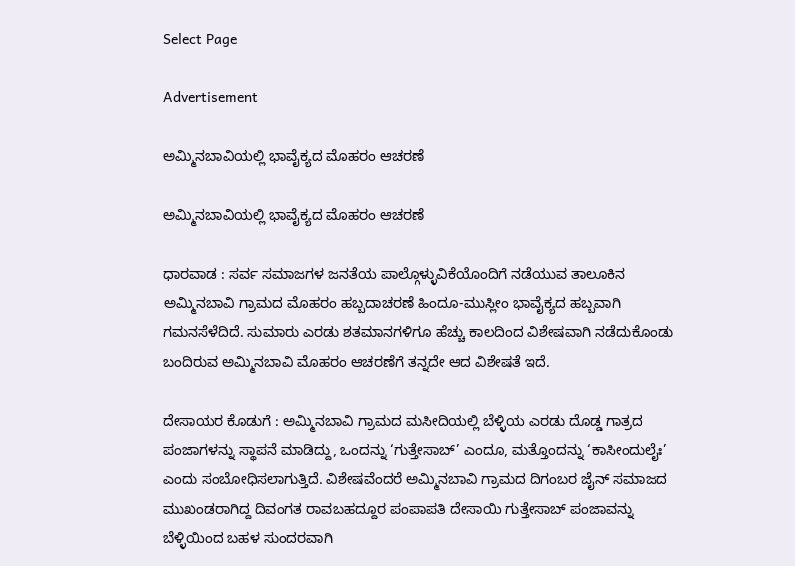Select Page

Advertisement

ಅಮ್ಮಿನಬಾವಿಯಲ್ಲಿ ಭಾವೈಕ್ಯದ ಮೊಹರಂ ಆಚರಣೆ

ಅಮ್ಮಿನಬಾವಿಯಲ್ಲಿ ಭಾವೈಕ್ಯದ ಮೊಹರಂ ಆಚರಣೆ

ಧಾರವಾಡ : ಸರ್ವ ಸಮಾಜಗಳ ಜನತೆಯ ಪಾಲ್ಗೊಳ್ಳುವಿಕೆಯೊಂದಿಗೆ ನಡೆಯುವ ತಾಲೂಕಿನ ಅಮ್ಮಿನಬಾವಿ ಗ್ರಾಮದ ಮೊಹರಂ ಹಬ್ಬದಾಚರಣೆ ಹಿಂದೂ-ಮುಸ್ಲೀಂ ಭಾವೈಕ್ಯದ ಹಬ್ಬವಾಗಿ ಗಮನಸೆಳೆದಿದೆ. ಸುಮಾರು ಎರಡು ಶತಮಾನಗಳಿಗೂ ಹೆಚ್ಚು ಕಾಲದಿಂದ ವಿಶೇಷವಾಗಿ ನಡೆದುಕೊಂಡು ಬಂದಿರುವ ಅಮ್ಮಿನಬಾವಿ ಮೊಹರಂ ಆಚರಣೆಗೆ ತನ್ನದೇ ಆದ ವಿಶೇಷತೆ ಇದೆ.

ದೇಸಾಯರ ಕೊಡುಗೆ : ಅಮ್ಮಿನಬಾವಿ ಗ್ರಾಮದ ಮಸೀದಿಯಲ್ಲಿ ಬೆಳ್ಳಿಯ ಎರಡು ದೊಡ್ಡ ಗಾತ್ರದ ಪಂಜಾಗಳನ್ನು ಸ್ಥಾಪನೆ ಮಾಡಿದ್ದು, ಒಂದನ್ನು ‘ಗುತ್ತೇಸಾಬ್’ ಎಂದೂ, ಮತ್ತೊಂದನ್ನು ‘ಕಾಸೀಂದುಲೈಃ’ ಎಂದು ಸಂಬೋಧಿಸಲಾಗುತ್ತಿದೆ. ವಿಶೇಷವೆಂದರೆ ಅಮ್ಮಿನಬಾವಿ ಗ್ರಾಮದ ದಿಗಂಬರ ಜೈನ್ ಸಮಾಜದ ಮುಖಂಡರಾಗಿದ್ದ ದಿವಂಗತ ರಾವಬಹದ್ದೂರ ಪಂಪಾಪತಿ ದೇಸಾಯಿ ಗುತ್ತೇಸಾಬ್ ಪಂಜಾವನ್ನು ಬೆಳ್ಳಿಯಿಂದ ಬಹಳ ಸುಂದರವಾಗಿ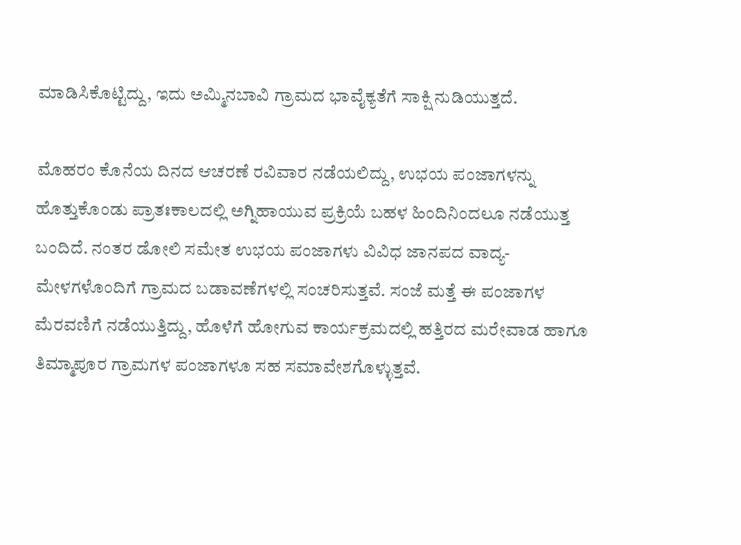ಮಾಡಿಸಿಕೊಟ್ಟಿದ್ದು, ಇದು ಅಮ್ಮಿನಬಾವಿ ಗ್ರಾಮದ ಭಾವೈಕ್ಯತೆಗೆ ಸಾಕ್ಷಿ ನುಡಿಯುತ್ತದೆ.

ಮೊಹರಂ ಕೊನೆಯ ದಿನದ ಆಚರಣೆ ರವಿವಾರ ನಡೆಯಲಿದ್ದು, ಉಭಯ ಪಂಜಾಗಳನ್ನು ಹೊತ್ತುಕೊಂಡು ಪ್ರಾತಃಕಾಲದಲ್ಲಿ ಅಗ್ನಿಹಾಯುವ ಪ್ರಕ್ರಿಯೆ ಬಹಳ ಹಿಂದಿನಿಂದಲೂ ನಡೆಯುತ್ತ ಬಂದಿದೆ. ನಂತರ ಡೋಲಿ ಸಮೇತ ಉಭಯ ಪಂಜಾಗಳು ವಿವಿಧ ಜಾನಪದ ವಾದ್ಯ-ಮೇಳಗಳೊಂದಿಗೆ ಗ್ರಾಮದ ಬಡಾವಣೆಗಳಲ್ಲಿ ಸಂಚರಿಸುತ್ತವೆ. ಸಂಜೆ ಮತ್ತೆ ಈ ಪಂಜಾಗಳ ಮೆರವಣಿಗೆ ನಡೆಯುತ್ತಿದ್ದು, ಹೊಳೆಗೆ ಹೋಗುವ ಕಾರ್ಯಕ್ರಮದಲ್ಲಿ ಹತ್ತಿರದ ಮರೇವಾಡ ಹಾಗೂ ತಿಮ್ಮಾಪೂರ ಗ್ರಾಮಗಳ ಪಂಜಾಗಳೂ ಸಹ ಸಮಾವೇಶಗೊಳ್ಳುತ್ತವೆ.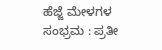ಹೆಜ್ಜೆ ಮೇಳಗಳ ಸಂಭ್ರಮ : ಪ್ರತೀ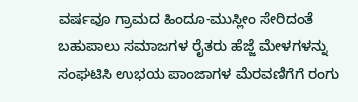ವರ್ಷವೂ ಗ್ರಾಮದ ಹಿಂದೂ-ಮುಸ್ಲೀಂ ಸೇರಿದಂತೆ ಬಹುಪಾಲು ಸಮಾಜಗಳ ರೈತರು ಹೆಜ್ಜೆ ಮೇಳಗಳನ್ನು ಸಂಘಟಿಸಿ ಉಭಯ ಪಾಂಜಾಗಳ ಮೆರವಣಿಗೆಗೆ ರಂಗು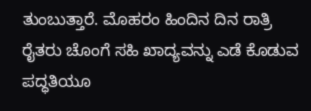ತುಂಬುತ್ತಾರೆ. ಮೊಹರಂ ಹಿಂದಿನ ದಿನ ರಾತ್ರಿ ರೈತರು ಚೊಂಗೆ ಸಹಿ ಖಾದ್ಯವನ್ನು ಎಡೆ ಕೊಡುವ ಪದ್ಧತಿಯೂ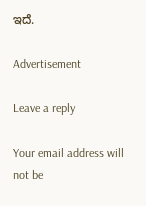ಇದೆ.

Advertisement

Leave a reply

Your email address will not be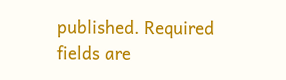published. Required fields are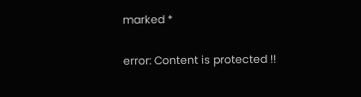marked *

error: Content is protected !!